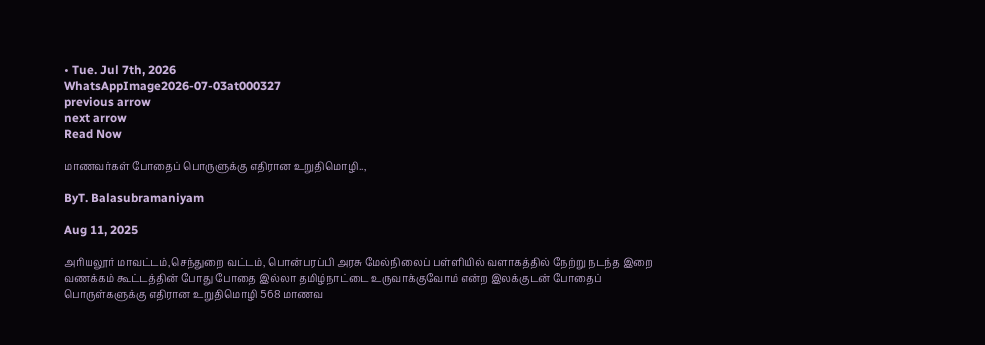• Tue. Jul 7th, 2026
WhatsAppImage2026-07-03at000327
previous arrow
next arrow
Read Now

மாணவர்கள் போதைப் பொருளுக்கு எதிரான உறுதிமொழி..,

ByT. Balasubramaniyam

Aug 11, 2025

அரியலூர் மாவட்டம்,செந்துறை வட்டம், பொன்பரப்பி அரசு மேல்நிலைப் பள்ளியில் வளாகத்தில் நேற்று நடந்த இறை வணக்கம் கூட்டத்தின் போது போதை இல்லா தமிழ்நாட்டை உருவாக்குவோம் என்ற இலக்குடன் போதைப் பொருள்களுக்கு எதிரான உறுதிமொழி 568 மாணவ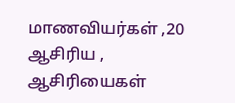மாணவியர்கள் ,20 ஆசிரிய , ஆசிரியைகள்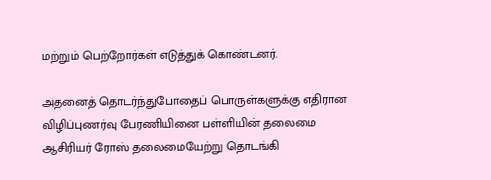மற்றும் பெற்றோர்கள் எடுத்துக் கொண்டனர்.

அதனைத் தொடர்ந்துபோதைப் பொருள்களுக்கு எதிரான விழிப்புணர்வு பேரணியினை பள்ளியின் தலைமை ஆசிரியர் ரோஸ் தலைமையேற்று தொடங்கி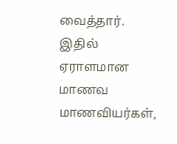வைத்தார். இதில் ஏராளமான மாணவ மாணவியர்கள்,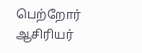பெற்றோர் ஆசிரியர்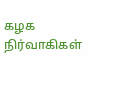கழக நிர்வாகிகள்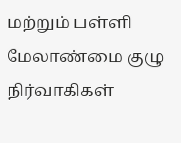மற்றும் பள்ளி மேலாண்மை குழு நிர்வாகிகள்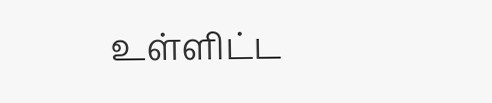உள்ளிட்ட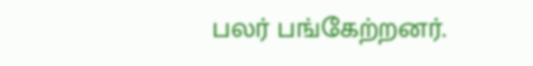பலர் பங்கேற்றனர்.